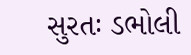સુરતઃ ડભોલી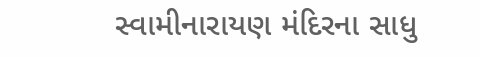સ્વામીનારાયણ મંદિરના સાધુ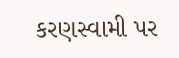કરણસ્વામી પર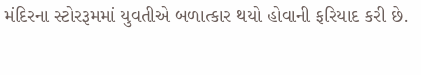મંદિરના સ્ટોરરૂમમાં યુવતીએ બળાત્કાર થયો હોવાની ફરિયાદ કરી છે.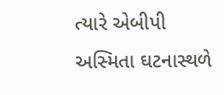ત્યારે એબીપી અસ્મિતા ઘટનાસ્થળે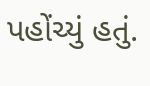પહોંચ્યું હતું.